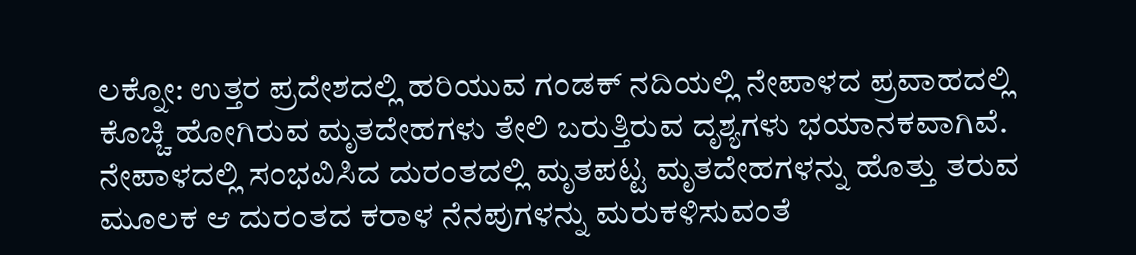ಲಕ್ನೋ: ಉತ್ತರ ಪ್ರದೇಶದಲ್ಲಿ ಹರಿಯುವ ಗಂಡಕ್ ನದಿಯಲ್ಲಿ ನೇಪಾಳದ ಪ್ರವಾಹದಲ್ಲಿ ಕೊಚ್ಚಿ ಹೋಗಿರುವ ಮೃತದೇಹಗಳು ತೇಲಿ ಬರುತ್ತಿರುವ ದೃಶ್ಯಗಳು ಭಯಾನಕವಾಗಿವೆ. ನೇಪಾಳದಲ್ಲಿ ಸಂಭವಿಸಿದ ದುರಂತದಲ್ಲಿ ಮೃತಪಟ್ಟ ಮೃತದೇಹಗಳನ್ನು ಹೊತ್ತು ತರುವ ಮೂಲಕ ಆ ದುರಂತದ ಕರಾಳ ನೆನಪುಗಳನ್ನು ಮರುಕಳಿಸುವಂತೆ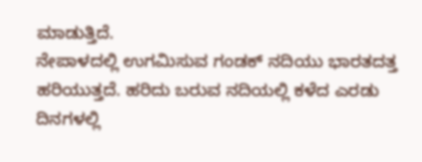ಮಾಡುತ್ತಿದೆ.
ನೇಪಾಳದಲ್ಲಿ ಉಗಮಿಸುವ ಗಂಡಕ್ ನದಿಯು ಭಾರತದತ್ತ ಹರಿಯುತ್ತದೆ. ಹರಿದು ಬರುವ ನದಿಯಲ್ಲಿ ಕಳೆದ ಎರಡು ದಿನಗಳಲ್ಲಿ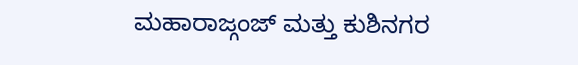ಮಹಾರಾಜ್ಗಂಜ್ ಮತ್ತು ಕುಶಿನಗರ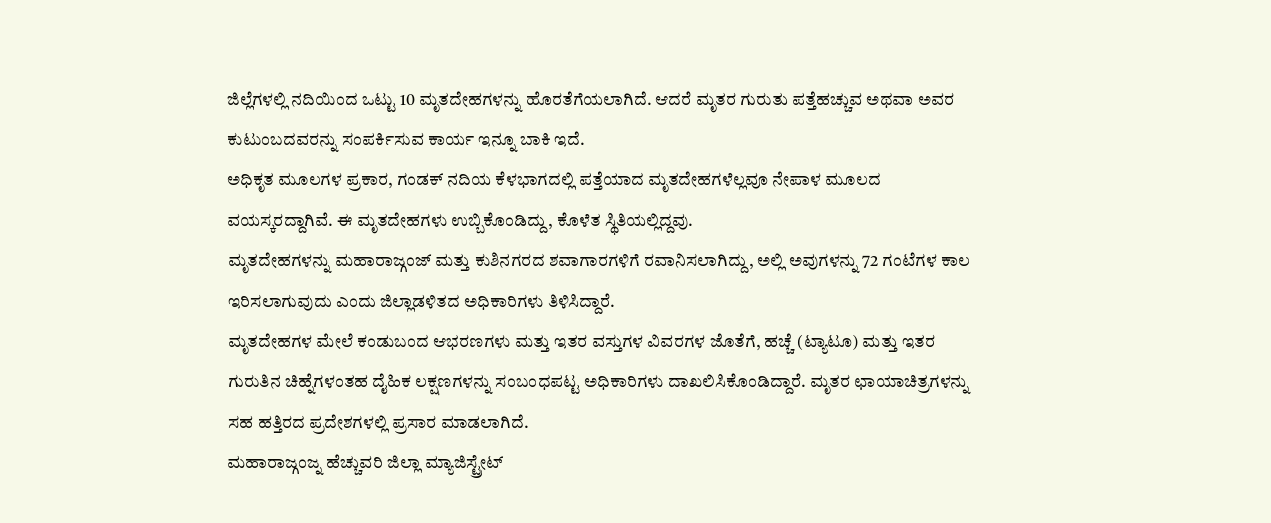ಜಿಲ್ಲೆಗಳಲ್ಲಿ ನದಿಯಿಂದ ಒಟ್ಟು 10 ಮೃತದೇಹಗಳನ್ನು ಹೊರತೆಗೆಯಲಾಗಿದೆ. ಆದರೆ ಮೃತರ ಗುರುತು ಪತ್ತೆಹಚ್ಚುವ ಅಥವಾ ಅವರ ಕುಟುಂಬದವರನ್ನು ಸಂಪರ್ಕಿಸುವ ಕಾರ್ಯ ಇನ್ನೂ ಬಾಕಿ ಇದೆ.
ಅಧಿಕೃತ ಮೂಲಗಳ ಪ್ರಕಾರ, ಗಂಡಕ್ ನದಿಯ ಕೆಳಭಾಗದಲ್ಲಿ ಪತ್ತೆಯಾದ ಮೃತದೇಹಗಳೆಲ್ಲವೂ ನೇಪಾಳ ಮೂಲದ ವಯಸ್ಕರದ್ದಾಗಿವೆ. ಈ ಮೃತದೇಹಗಳು ಉಬ್ಬಿಕೊಂಡಿದ್ದು, ಕೊಳೆತ ಸ್ಥಿತಿಯಲ್ಲಿದ್ದವು.
ಮೃತದೇಹಗಳನ್ನು ಮಹಾರಾಜ್ಗಂಜ್ ಮತ್ತು ಕುಶಿನಗರದ ಶವಾಗಾರಗಳಿಗೆ ರವಾನಿಸಲಾಗಿದ್ದು, ಅಲ್ಲಿ ಅವುಗಳನ್ನು 72 ಗಂಟೆಗಳ ಕಾಲ ಇರಿಸಲಾಗುವುದು ಎಂದು ಜಿಲ್ಲಾಡಳಿತದ ಅಧಿಕಾರಿಗಳು ತಿಳಿಸಿದ್ದಾರೆ.
ಮೃತದೇಹಗಳ ಮೇಲೆ ಕಂಡುಬಂದ ಆಭರಣಗಳು ಮತ್ತು ಇತರ ವಸ್ತುಗಳ ವಿವರಗಳ ಜೊತೆಗೆ, ಹಚ್ಚೆ (ಟ್ಯಾಟೂ) ಮತ್ತು ಇತರ ಗುರುತಿನ ಚಿಹ್ನೆಗಳಂತಹ ದೈಹಿಕ ಲಕ್ಷಣಗಳನ್ನು ಸಂಬಂಧಪಟ್ಟ ಅಧಿಕಾರಿಗಳು ದಾಖಲಿಸಿಕೊಂಡಿದ್ದಾರೆ. ಮೃತರ ಛಾಯಾಚಿತ್ರಗಳನ್ನು ಸಹ ಹತ್ತಿರದ ಪ್ರದೇಶಗಳಲ್ಲಿ ಪ್ರಸಾರ ಮಾಡಲಾಗಿದೆ.
ಮಹಾರಾಜ್ಗಂಜ್ನ ಹೆಚ್ಚುವರಿ ಜಿಲ್ಲಾ ಮ್ಯಾಜಿಸ್ಟ್ರೇಟ್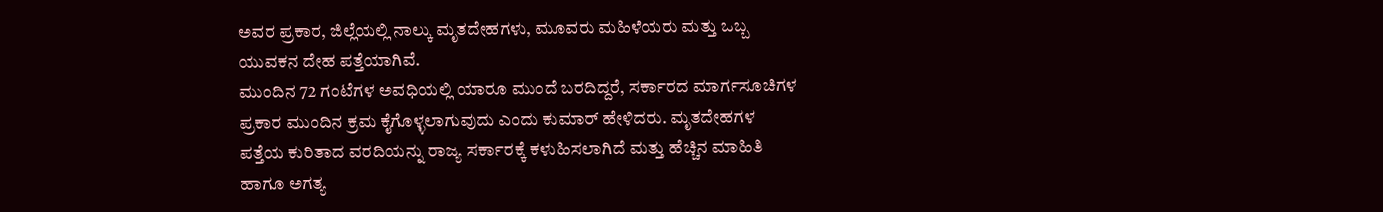ಅವರ ಪ್ರಕಾರ, ಜಿಲ್ಲೆಯಲ್ಲಿ ನಾಲ್ಕು ಮೃತದೇಹಗಳು, ಮೂವರು ಮಹಿಳೆಯರು ಮತ್ತು ಒಬ್ಬ ಯುವಕನ ದೇಹ ಪತ್ತೆಯಾಗಿವೆ.
ಮುಂದಿನ 72 ಗಂಟೆಗಳ ಅವಧಿಯಲ್ಲಿ ಯಾರೂ ಮುಂದೆ ಬರದಿದ್ದರೆ, ಸರ್ಕಾರದ ಮಾರ್ಗಸೂಚಿಗಳ ಪ್ರಕಾರ ಮುಂದಿನ ಕ್ರಮ ಕೈಗೊಳ್ಳಲಾಗುವುದು ಎಂದು ಕುಮಾರ್ ಹೇಳಿದರು. ಮೃತದೇಹಗಳ ಪತ್ತೆಯ ಕುರಿತಾದ ವರದಿಯನ್ನು ರಾಜ್ಯ ಸರ್ಕಾರಕ್ಕೆ ಕಳುಹಿಸಲಾಗಿದೆ ಮತ್ತು ಹೆಚ್ಚಿನ ಮಾಹಿತಿ ಹಾಗೂ ಅಗತ್ಯ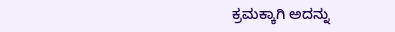ಕ್ರಮಕ್ಕಾಗಿ ಅದನ್ನು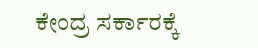ಕೇಂದ್ರ ಸರ್ಕಾರಕ್ಕೆ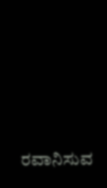ರವಾನಿಸುವ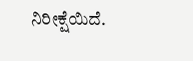ನಿರೀಕ್ಷೆಯಿದೆ.